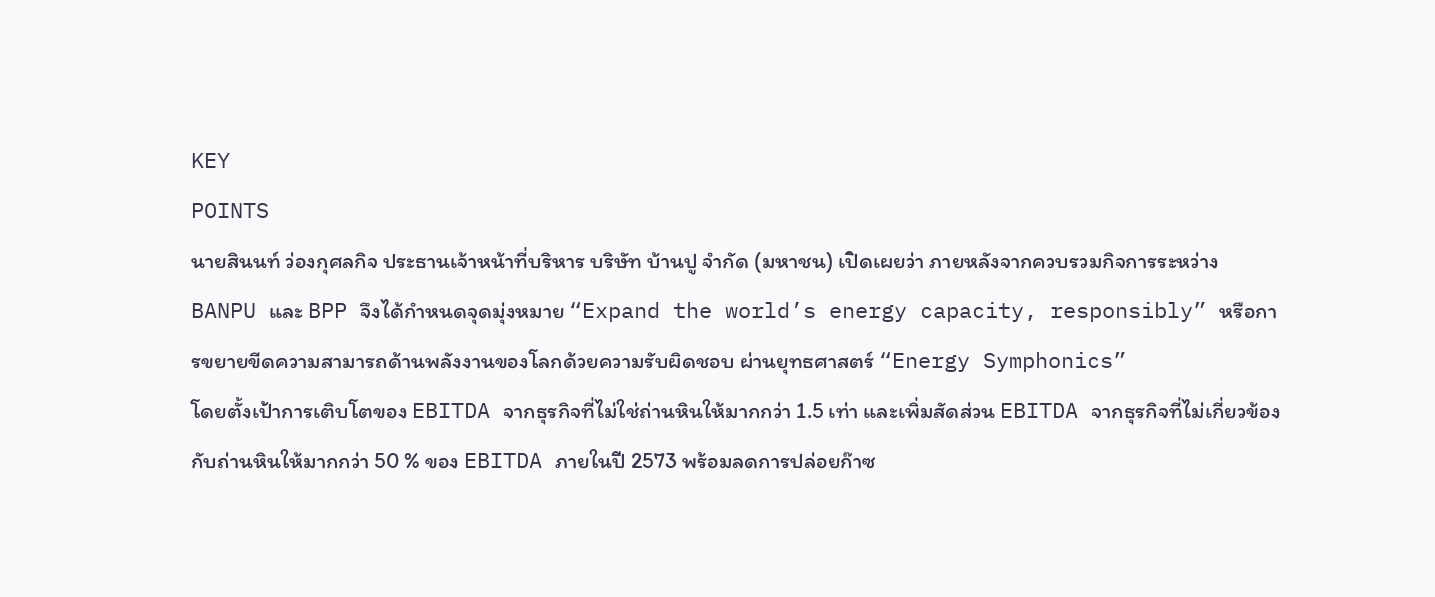KEY
POINTS
นายสินนท์ ว่องกุศลกิจ ประธานเจ้าหน้าที่บริหาร บริษัท บ้านปู จำกัด (มหาชน) เปิดเผยว่า ภายหลังจากควบรวมกิจการระหว่าง BANPU และ BPP จึงได้กำหนดจุดมุ่งหมาย “Expand the world’s energy capacity, responsibly” หรือการขยายขีดความสามารถด้านพลังงานของโลกด้วยความรับผิดชอบ ผ่านยุทธศาสตร์ “Energy Symphonics”
โดยตั้งเป้าการเติบโตของ EBITDA จากธุรกิจที่ไม่ใช่ถ่านหินให้มากกว่า 1.5 เท่า และเพิ่มสัดส่วน EBITDA จากธุรกิจที่ไม่เกี่ยวข้องกับถ่านหินให้มากกว่า 50 % ของ EBITDA ภายในปี 2573 พร้อมลดการปล่อยก๊าซ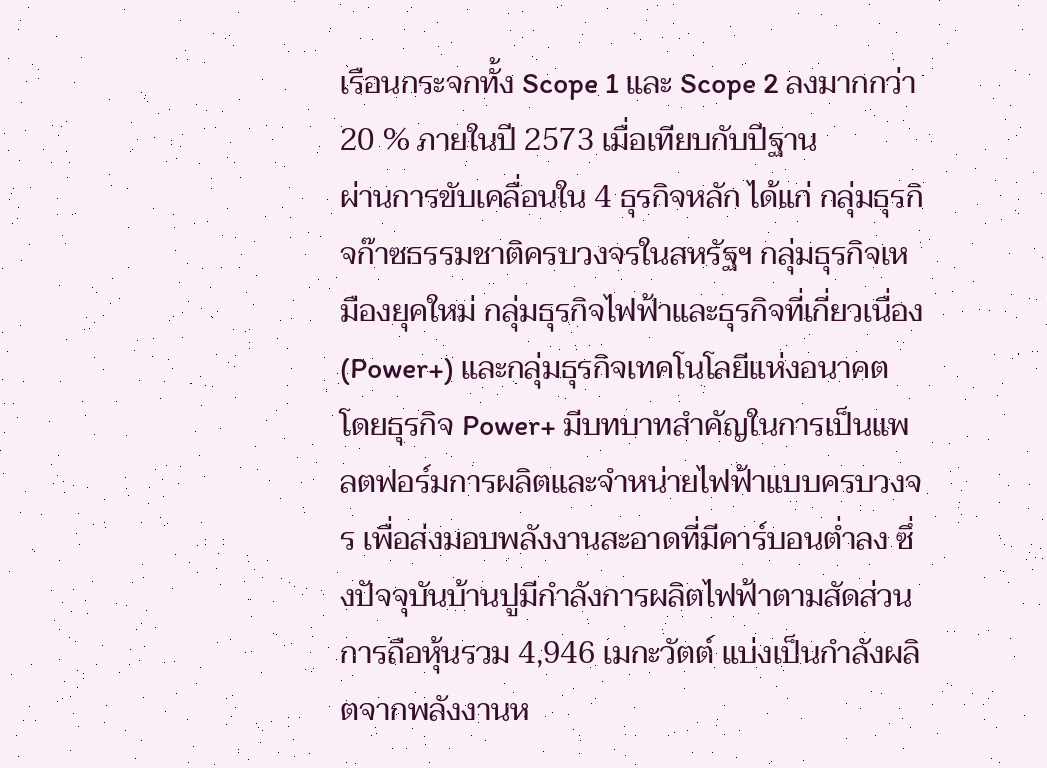เรือนกระจกทั้ง Scope 1 และ Scope 2 ลงมากกว่า 20 % ภายในปี 2573 เมื่อเทียบกับปีฐาน
ผ่านการขับเคลื่อนใน 4 ธุรกิจหลัก ได้แก่ กลุ่มธุรกิจก๊าซธรรมชาติครบวงจรในสหรัฐฯ กลุ่มธุรกิจเหมืองยุคใหม่ กลุ่มธุรกิจไฟฟ้าและธุรกิจที่เกี่ยวเนื่อง (Power+) และกลุ่มธุรกิจเทคโนโลยีแห่งอนาคต
โดยธุรกิจ Power+ มีบทบาทสำคัญในการเป็นแพลตฟอร์มการผลิตและจำหน่ายไฟฟ้าแบบครบวงจร เพื่อส่งมอบพลังงานสะอาดที่มีคาร์บอนตํ่าลง ซึ่งปัจจุบันบ้านปูมีกำลังการผลิตไฟฟ้าตามสัดส่วนการถือหุ้นรวม 4,946 เมกะวัตต์ แบ่งเป็นกำลังผลิตจากพลังงานห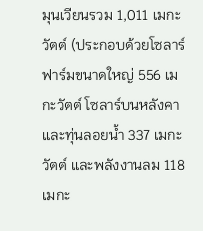มุนเวียนรวม 1,011 เมกะวัตต์ (ประกอบด้วยโซลาร์ฟาร์มขนาดใหญ่ 556 เมกะวัตต์ โซลาร์บนหลังคาและทุ่นลอยนํ้า 337 เมกะวัตต์ และพลังงานลม 118 เมกะ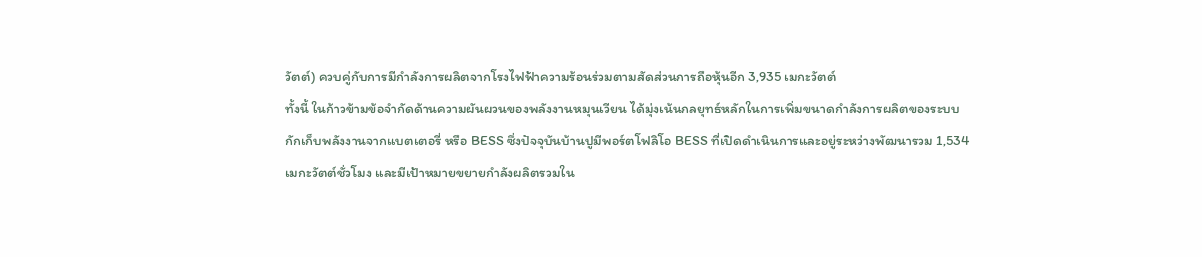วัตต์) ควบคู่กับการมีกำลังการผลิตจากโรงไฟฟ้าความร้อนร่วมตามสัดส่วนการถือหุ้นอีก 3,935 เมกะวัตต์
ทั้งนี้ ในก้าวข้ามข้อจำกัดด้านความผันผวนของพลังงานหมุนเวียน ได้มุ่งเน้นกลยุทธ์หลักในการเพิ่มขนาดกำลังการผลิตของระบบกักเก็บพลังงานจากแบตเตอรี่ หรือ BESS ซึ่งปัจจุบันบ้านปูมีพอร์ตโฟลิโอ BESS ที่เปิดดำเนินการและอยู่ระหว่างพัฒนารวม 1,534 เมกะวัตต์ชั่วโมง และมีเป้าหมายขยายกำลังผลิตรวมใน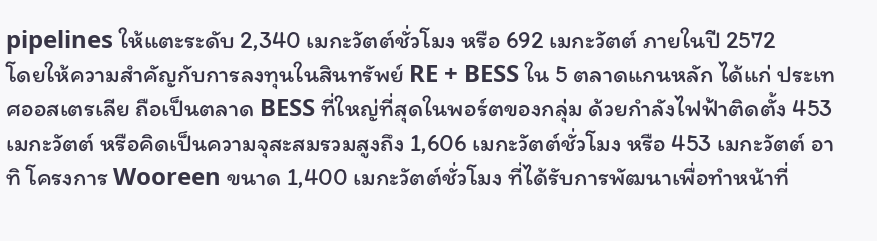pipelines ให้แตะระดับ 2,340 เมกะวัตต์ชั่วโมง หรือ 692 เมกะวัตต์ ภายในปี 2572
โดยให้ความสำคัญกับการลงทุนในสินทรัพย์ RE + BESS ใน 5 ตลาดแกนหลัก ได้แก่ ประเทศออสเตรเลีย ถือเป็นตลาด BESS ที่ใหญ่ที่สุดในพอร์ตของกลุ่ม ด้วยกำลังไฟฟ้าติดตั้ง 453 เมกะวัตต์ หรือคิดเป็นความจุสะสมรวมสูงถึง 1,606 เมกะวัตต์ชั่วโมง หรือ 453 เมกะวัตต์ อาทิ โครงการ Wooreen ขนาด 1,400 เมกะวัตต์ชั่วโมง ที่ได้รับการพัฒนาเพื่อทำหน้าที่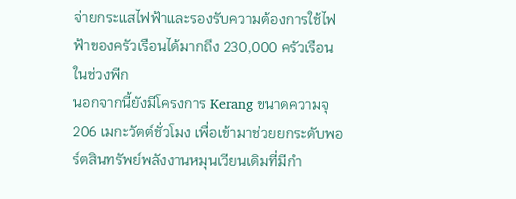จ่ายกระแสไฟฟ้าและรองรับความต้องการใช้ไฟฟ้าของครัวเรือนได้มากถึง 230,000 ครัวเรือนในช่วงพีก
นอกจากนี้ยังมีโครงการ Kerang ขนาดความจุ 206 เมกะวัตต์ชั่วโมง เพื่อเข้ามาช่วยยกระดับพอร์ตสินทรัพย์พลังงานหมุนเวียนเดิมที่มีกำ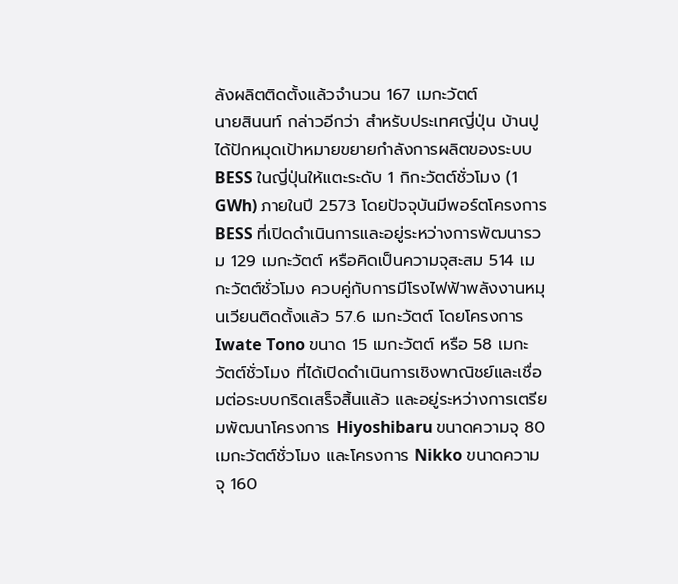ลังผลิตติดตั้งแล้วจำนวน 167 เมกะวัตต์
นายสินนท์ กล่าวอีกว่า สำหรับประเทศญี่ปุ่น บ้านปูได้ปักหมุดเป้าหมายขยายกำลังการผลิตของระบบ BESS ในญี่ปุ่นให้แตะระดับ 1 กิกะวัตต์ชั่วโมง (1 GWh) ภายในปี 2573 โดยปัจจุบันมีพอร์ตโครงการ BESS ที่เปิดดำเนินการและอยู่ระหว่างการพัฒนารวม 129 เมกะวัตต์ หรือคิดเป็นความจุสะสม 514 เมกะวัตต์ชั่วโมง ควบคู่กับการมีโรงไฟฟ้าพลังงานหมุนเวียนติดตั้งแล้ว 57.6 เมกะวัตต์ โดยโครงการ Iwate Tono ขนาด 15 เมกะวัตต์ หรือ 58 เมกะวัตต์ชั่วโมง ที่ได้เปิดดำเนินการเชิงพาณิชย์และเชื่อมต่อระบบกริดเสร็จสิ้นแล้ว และอยู่ระหว่างการเตรียมพัฒนาโครงการ Hiyoshibaru ขนาดความจุ 80 เมกะวัตต์ชั่วโมง และโครงการ Nikko ขนาดความจุ 160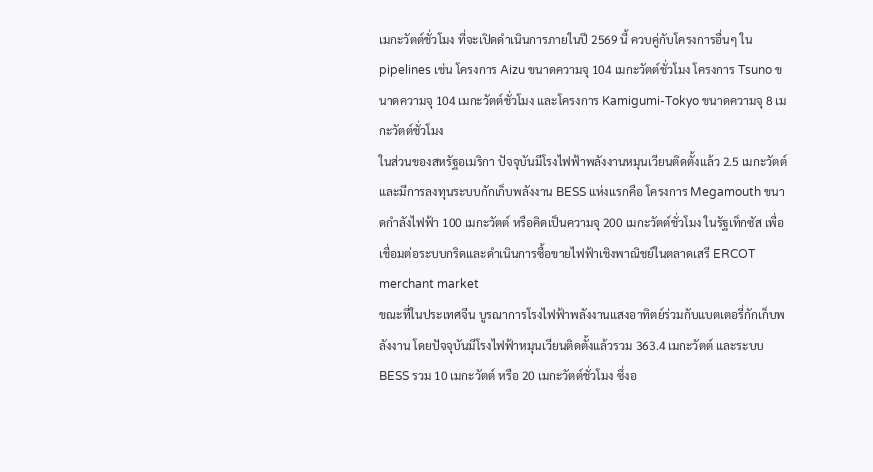เมกะวัตต์ชั่วโมง ที่จะเปิดดำเนินการภายในปี 2569 นี้ ควบคู่กับโครงการอื่นๆ ใน pipelines เช่น โครงการ Aizu ขนาดความจุ 104 เมกะวัตต์ชั่วโมง โครงการ Tsuno ขนาดความจุ 104 เมกะวัตต์ชั่วโมง และโครงการ Kamigumi-Tokyo ขนาดความจุ 8 เมกะวัตต์ชั่วโมง
ในส่วนของสหรัฐอเมริกา ปัจจุบันมีโรงไฟฟ้าพลังงานหมุนเวียนติดตั้งแล้ว 2.5 เมกะวัตต์ และมีการลงทุนระบบกักเก็บพลังงาน BESS แห่งแรกคือ โครงการ Megamouth ขนาดกำลังไฟฟ้า 100 เมกะวัตต์ หรือคิดเป็นความจุ 200 เมกะวัตต์ชั่วโมง ในรัฐเท็กซัส เพื่อเชื่อมต่อระบบกริดและดำเนินการซื้อขายไฟฟ้าเชิงพาณิชย์ในตลาดเสรี ERCOT merchant market
ขณะที่ในประเทศจีน บูรณาการโรงไฟฟ้าพลังงานแสงอาทิตย์ร่วมกับแบตเตอรี่กักเก็บพลังงาน โดยปัจจุบันมีโรงไฟฟ้าหมุนเวียนติดตั้งแล้วรวม 363.4 เมกะวัตต์ และระบบ BESS รวม 10 เมกะวัตต์ หรือ 20 เมกะวัตต์ชั่วโมง ซึ่งอ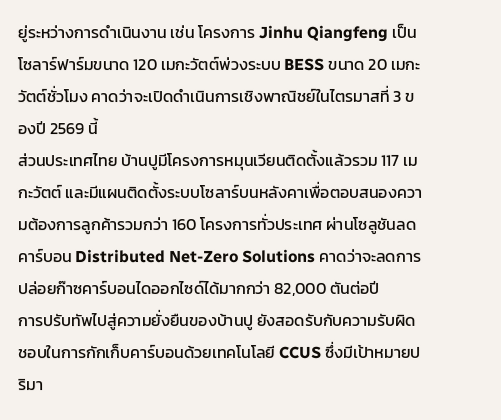ยู่ระหว่างการดำเนินงาน เช่น โครงการ Jinhu Qiangfeng เป็นโซลาร์ฟาร์มขนาด 120 เมกะวัตต์พ่วงระบบ BESS ขนาด 20 เมกะวัตต์ชั่วโมง คาดว่าจะเปิดดำเนินการเชิงพาณิชย์ในไตรมาสที่ 3 ของปี 2569 นี้
ส่วนประเทศไทย บ้านปูมีโครงการหมุนเวียนติดตั้งแล้วรวม 117 เมกะวัตต์ และมีแผนติดตั้งระบบโซลาร์บนหลังคาเพื่อตอบสนองความต้องการลูกค้ารวมกว่า 160 โครงการทั่วประเทศ ผ่านโซลูชันลดคาร์บอน Distributed Net-Zero Solutions คาดว่าจะลดการปล่อยก๊าซคาร์บอนไดออกไซด์ได้มากกว่า 82,000 ตันต่อปี
การปรับทัพไปสู่ความยั่งยืนของบ้านปู ยังสอดรับกับความรับผิดชอบในการกักเก็บคาร์บอนด้วยเทคโนโลยี CCUS ซึ่งมีเป้าหมายปริมา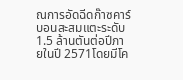ณการอัดฉีดก๊าซคาร์บอนสะสมแตะระดับ 1.5 ล้านตันต่อปีภายในปี 2571โดยมีโค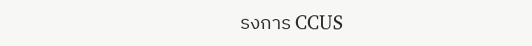รงการ CCUS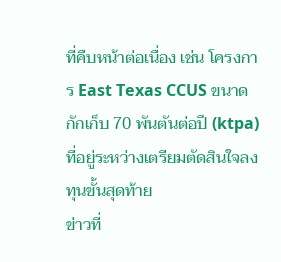ที่คืบหน้าต่อเนื่อง เช่น โครงการ East Texas CCUS ขนาดกักเก็บ 70 พันตันต่อปี (ktpa) ที่อยู่ระหว่างเตรียมตัดสินใจลงทุนขั้นสุดท้าย
ข่าวที่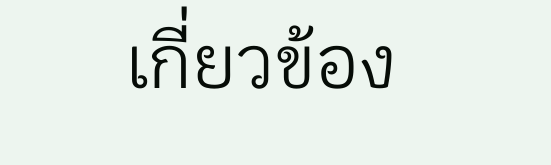เกี่ยวข้อง